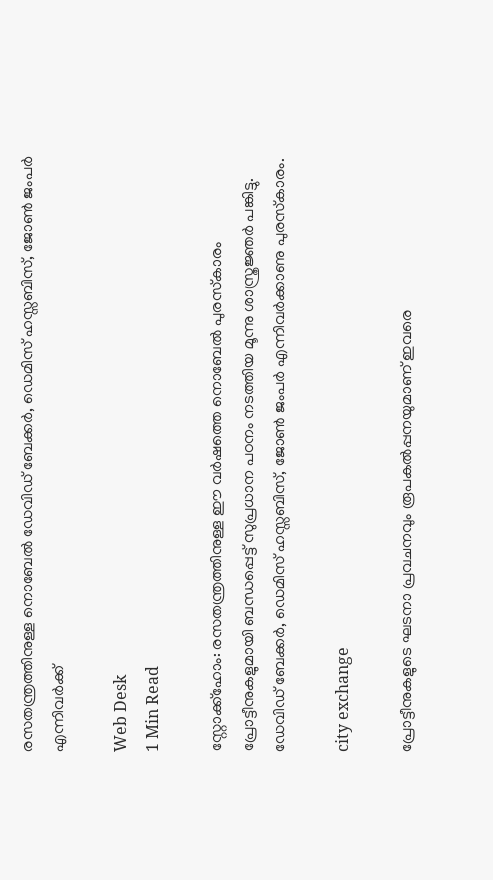രസതന്ത്രത്തിനുള്ള നൊബേല്‍ ഡേവിഡ് ബേക്കര്‍, ഡെമിസ് ഹസ്സബിസ്, ജോണ്‍ ജംപര്‍ എന്നിവര്‍ക്ക്

Web Desk
1 Min Read

സ്റ്റോക്ക്‌ഹോം: രസതന്ത്രത്തിനുള്ള ഈ വര്‍ഷത്തെ നൊബേല്‍ പുരസ്‌കാരം പ്രോട്ടീനുകളുമായി ബന്ധപ്പെട്ട് സുപ്രധാന പഠനം നടത്തിയ മൂന്നു ശാസ്ത്രജ്ഞര്‍ പങ്കിട്ടു. ഡേവിഡ് ബേക്കര്‍, ഡെമിസ് ഹസ്സബിസ്, ജോണ്‍ ജംപര്‍ എന്നിവര്‍ക്കാണു പുരസ്‌കാരം.

city exchange

പ്രോട്ടീനുകളുടെ ഘടനാ പ്രവചനവും രൂപകല്‍പ്പനയുമാണ് ഇവരെ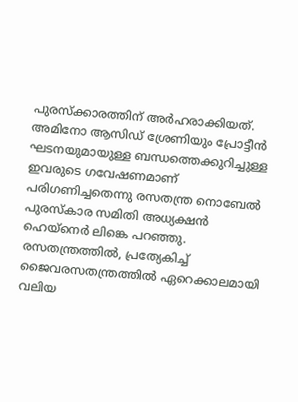പുരസ്‌ക്കാരത്തിന് അര്‍ഹരാക്കിയത്. അമിനോ ആസിഡ് ശ്രേണിയും പ്രോട്ടീന്‍ ഘടനയുമായുള്ള ബന്ധത്തെക്കുറിച്ചുള്ള ഇവരുടെ ഗവേഷണമാണ് പരിഗണിച്ചതെന്നു രസതന്ത്ര നൊബേല്‍ പുരസ്‌കാര സമിതി അധ്യക്ഷന്‍ ഹെയ്‌നെര്‍ ലിങ്കെ പറഞ്ഞു. രസതന്ത്രത്തില്‍, പ്രത്യേകിച്ച് ജൈവരസതന്ത്രത്തില്‍ ഏറെക്കാലമായി വലിയ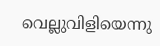വെല്ലുവിളിയെന്നു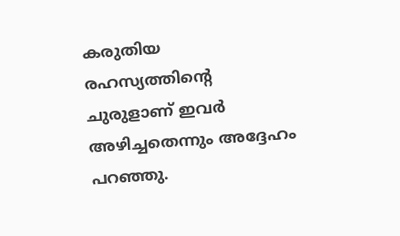കരുതിയ രഹസ്യത്തിന്റെ ചുരുളാണ് ഇവര്‍ അഴിച്ചതെന്നും അദ്ദേഹം പറഞ്ഞു.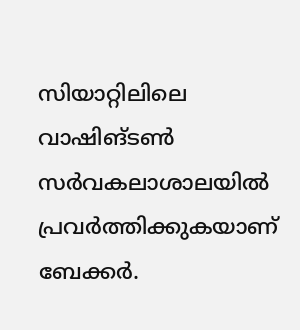സിയാറ്റിലിലെ വാഷിങ്ടണ്‍ സര്‍വകലാശാലയില്‍ പ്രവര്‍ത്തിക്കുകയാണ് ബേക്കര്‍.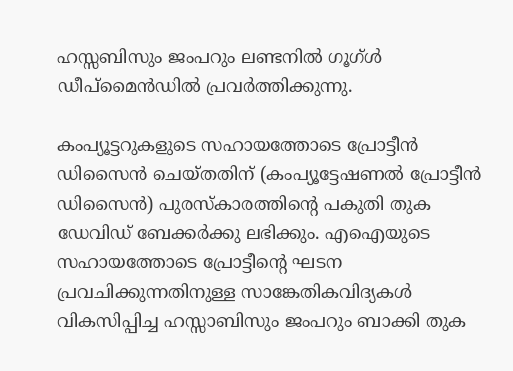ഹസ്സബിസും ജംപറും ലണ്ടനില്‍ ഗൂഗ്ള്‍ ഡീപ്‌മൈന്‍ഡില്‍ പ്രവര്‍ത്തിക്കുന്നു.

കംപ്യൂട്ടറുകളുടെ സഹായത്തോടെ പ്രോട്ടീന്‍ ഡിസൈന്‍ ചെയ്തതിന് (കംപ്യൂട്ടേഷണല്‍ പ്രോട്ടീന്‍ ഡിസൈന്‍) പുരസ്‌കാരത്തിന്റെ പകുതി തുക ഡേവിഡ് ബേക്കര്‍ക്കു ലഭിക്കും. എഐയുടെ സഹായത്തോടെ പ്രോട്ടീന്റെ ഘടന പ്രവചിക്കുന്നതിനുള്ള സാങ്കേതികവിദ്യകള്‍ വികസിപ്പിച്ച ഹസ്സാബിസും ജംപറും ബാക്കി തുക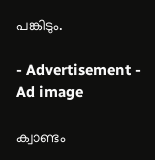പങ്കിടും.

- Advertisement -
Ad image

ക്വാണ്ടം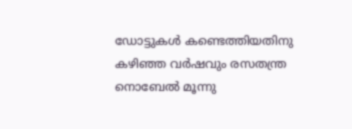ഡോട്ടുകള്‍ കണ്ടെത്തിയതിനു കഴിഞ്ഞ വര്‍ഷവും രസതന്ത്ര നൊബേല്‍ മൂന്നു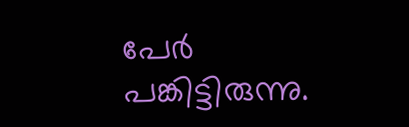പേര്‍ പങ്കിട്ടിരുന്നു.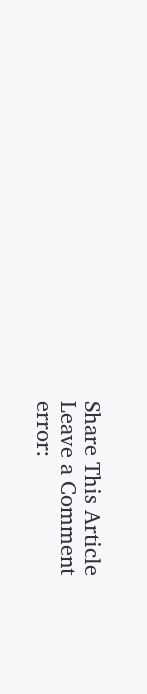Share This Article
Leave a Comment
error: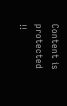Content is protected !!